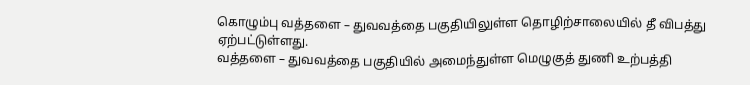கொழும்பு வத்தளை – துவவத்தை பகுதியிலுள்ள தொழிற்சாலையில் தீ விபத்து ஏற்பட்டுள்ளது.
வத்தளை – துவவத்தை பகுதியில் அமைந்துள்ள மெழுகுத் துணி உற்பத்தி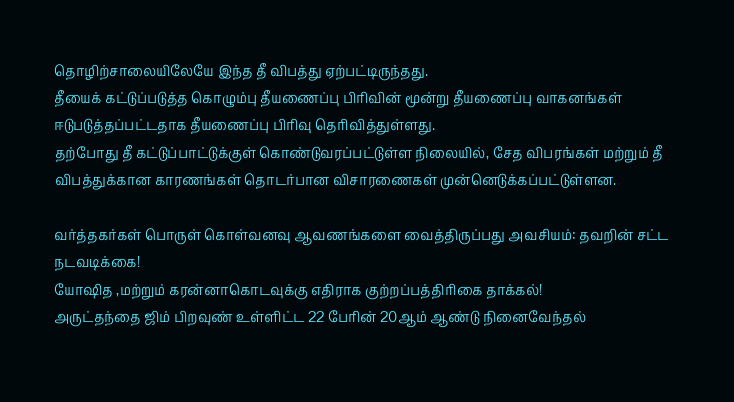தொழிற்சாலையிலேயே இந்த தீ விபத்து ஏற்பட்டிருந்தது.
தீயைக் கட்டுப்படுத்த கொழும்பு தீயணைப்பு பிரிவின் மூன்று தீயணைப்பு வாகனங்கள் ஈடுபடுத்தப்பட்டதாக தீயணைப்பு பிரிவு தெரிவித்துள்ளது.
தற்போது தீ கட்டுப்பாட்டுக்குள் கொண்டுவரப்பட்டுள்ள நிலையில், சேத விபரங்கள் மற்றும் தீ விபத்துக்கான காரணங்கள் தொடர்பான விசாரணைகள் முன்னெடுக்கப்பட்டுள்ளன.

வர்த்தகர்கள் பொருள் கொள்வனவு ஆவணங்களை வைத்திருப்பது அவசியம்: தவறின் சட்ட நடவடிக்கை!
யோஷித ,மற்றும் கரன்னாகொடவுக்கு எதிராக குற்றப்பத்திரிகை தாக்கல்!
அருட்தந்தை ஜிம் பிறவுண் உள்ளிட்ட 22 பேரின் 20ஆம் ஆண்டு நினைவேந்தல்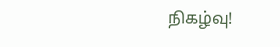நிகழ்வு!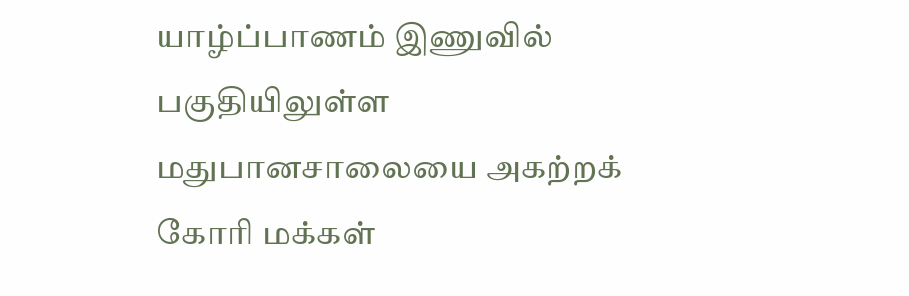யாழ்ப்பாணம் இணுவில் பகுதியிலுள்ள மதுபானசாலையை அகற்றக் கோரி மக்கள்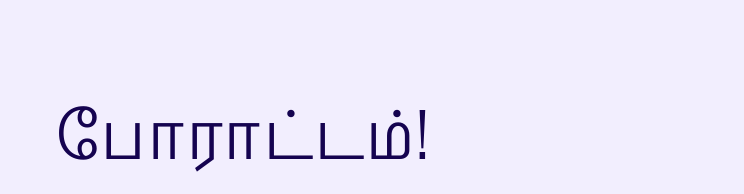போராட்டம்!